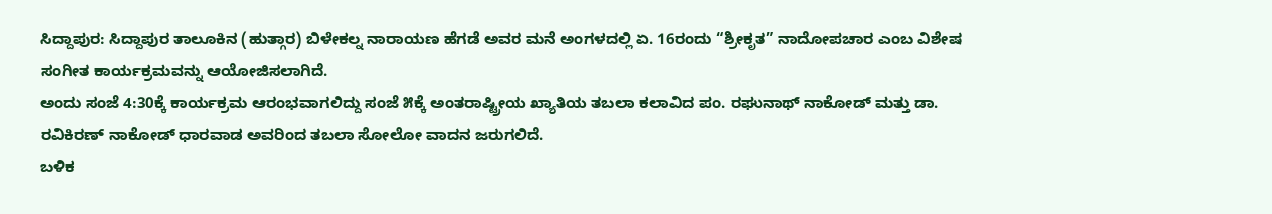ಸಿದ್ದಾಪುರ: ಸಿದ್ದಾಪುರ ತಾಲೂಕಿನ (ಹುತ್ಗಾರ) ಬಿಳೇಕಲ್ನ ನಾರಾಯಣ ಹೆಗಡೆ ಅವರ ಮನೆ ಅಂಗಳದಲ್ಲಿ ಏ. 16ರಂದು “ಶ್ರೀಕೃತ” ನಾದೋಪಚಾರ ಎಂಬ ವಿಶೇಷ ಸಂಗೀತ ಕಾರ್ಯಕ್ರಮವನ್ನು ಆಯೋಜಿಸಲಾಗಿದೆ.
ಅಂದು ಸಂಜೆ 4:30ಕ್ಕೆ ಕಾರ್ಯಕ್ರಮ ಆರಂಭವಾಗಲಿದ್ದು ಸಂಜೆ ೫ಕ್ಕೆ ಅಂತರಾಷ್ಟ್ರೀಯ ಖ್ಯಾತಿಯ ತಬಲಾ ಕಲಾವಿದ ಪಂ. ರಘುನಾಥ್ ನಾಕೋಡ್ ಮತ್ತು ಡಾ. ರವಿಕಿರಣ್ ನಾಕೋಡ್ ಧಾರವಾಡ ಅವರಿಂದ ತಬಲಾ ಸೋಲೋ ವಾದನ ಜರುಗಲಿದೆ.
ಬಳಿಕ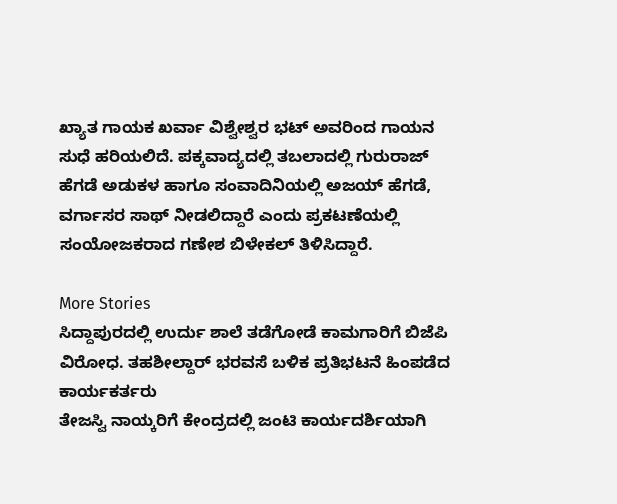ಖ್ಯಾತ ಗಾಯಕ ಖರ್ವಾ ವಿಶ್ವೇಶ್ವರ ಭಟ್ ಅವರಿಂದ ಗಾಯನ ಸುಧೆ ಹರಿಯಲಿದೆ. ಪಕ್ಕವಾದ್ಯದಲ್ಲಿ ತಬಲಾದಲ್ಲಿ ಗುರುರಾಜ್ ಹೆಗಡೆ ಅಡುಕಳ ಹಾಗೂ ಸಂವಾದಿನಿಯಲ್ಲಿ ಅಜಯ್ ಹೆಗಡೆ, ವರ್ಗಾಸರ ಸಾಥ್ ನೀಡಲಿದ್ದಾರೆ ಎಂದು ಪ್ರಕಟಣೆಯಲ್ಲಿ ಸಂಯೋಜಕರಾದ ಗಣೇಶ ಬಿಳೇಕಲ್ ತಿಳಿಸಿದ್ದಾರೆ.

More Stories
ಸಿದ್ದಾಪುರದಲ್ಲಿ ಉರ್ದು ಶಾಲೆ ತಡೆಗೋಡೆ ಕಾಮಗಾರಿಗೆ ಬಿಜೆಪಿ ವಿರೋಧ. ತಹಶೀಲ್ದಾರ್ ಭರವಸೆ ಬಳಿಕ ಪ್ರತಿಭಟನೆ ಹಿಂಪಡೆದ ಕಾರ್ಯಕರ್ತರು
ತೇಜಸ್ವಿ ನಾಯ್ಕರಿಗೆ ಕೇಂದ್ರದಲ್ಲಿ ಜಂಟಿ ಕಾರ್ಯದರ್ಶಿಯಾಗಿ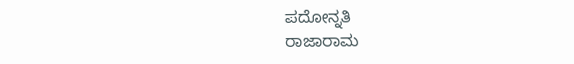ಪದೋನ್ನತಿ
ರಾಜಾರಾಮ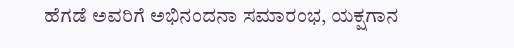ಹೆಗಡೆ ಅವರಿಗೆ ಅಭಿನಂದನಾ ಸಮಾರಂಭ, ಯಕ್ಷಗಾನ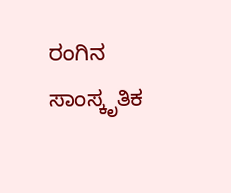ರಂಗಿನ ಸಾಂಸ್ಕೃತಿಕ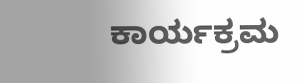ಕಾರ್ಯಕ್ರಮ